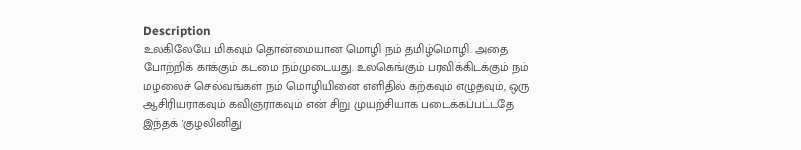Description
உலகிலேயே மிகவும் தொன்மையான மொழி நம் தமிழ்மொழி. அதை போற்றிக் காக்கும் கடமை நம்முடையது. உலகெங்கும் பரவிக்கிடக்கும் நம் மழலைச் செல்வங்கள் நம் மொழியினை எளிதில் கற்கவும் எழுதவும், ஒரு ஆசிரியராகவும் கவிஞராகவும் என் சிறு முயற்சியாக படைக்கப்பட்டதே இந்தக் 'குழலினிது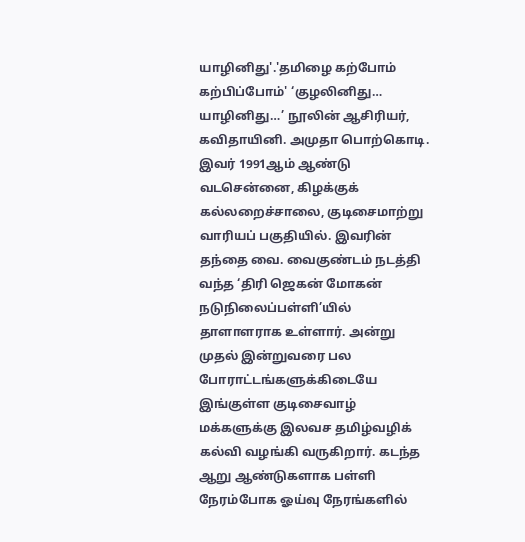யாழினிது'.'தமிழை கற்போம் கற்பிப்போம்' ‘குழலினிது… யாழினிது…’ நூலின் ஆசிரியர், கவிதாயினி. அமுதா பொற்கொடி. இவர் 1991ஆம் ஆண்டு வடசென்னை, கிழக்குக் கல்லறைச்சாலை, குடிசைமாற்று வாரியப் பகுதியில். இவரின் தந்தை வை. வைகுண்டம் நடத்தி வந்த ‘திரி ஜெகன் மோகன் நடுநிலைப்பள்ளி’யில் தாளாளராக உள்ளார். அன்று முதல் இன்றுவரை பல போராட்டங்களுக்கிடையே இங்குள்ள குடிசைவாழ் மக்களுக்கு இலவச தமிழ்வழிக் கல்வி வழங்கி வருகிறார். கடந்த ஆறு ஆண்டுகளாக பள்ளி நேரம்போக ஓய்வு நேரங்களில்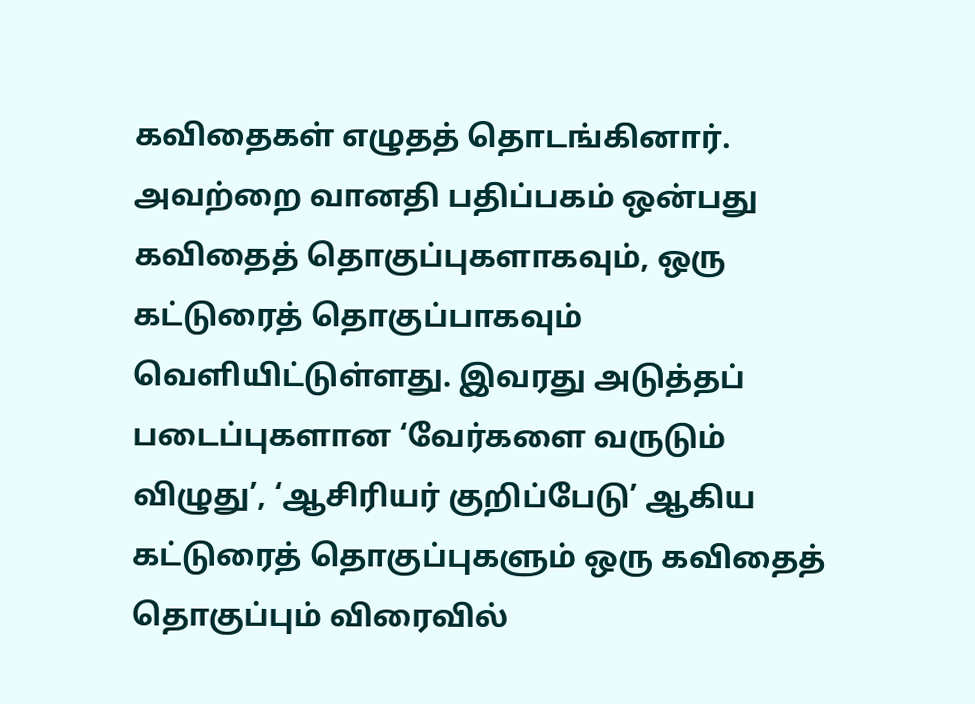கவிதைகள் எழுதத் தொடங்கினார். அவற்றை வானதி பதிப்பகம் ஒன்பது கவிதைத் தொகுப்புகளாகவும், ஒரு கட்டுரைத் தொகுப்பாகவும் வெளியிட்டுள்ளது. இவரது அடுத்தப் படைப்புகளான ‘வேர்களை வருடும் விழுது’, ‘ஆசிரியர் குறிப்பேடு’ ஆகிய கட்டுரைத் தொகுப்புகளும் ஒரு கவிதைத் தொகுப்பும் விரைவில்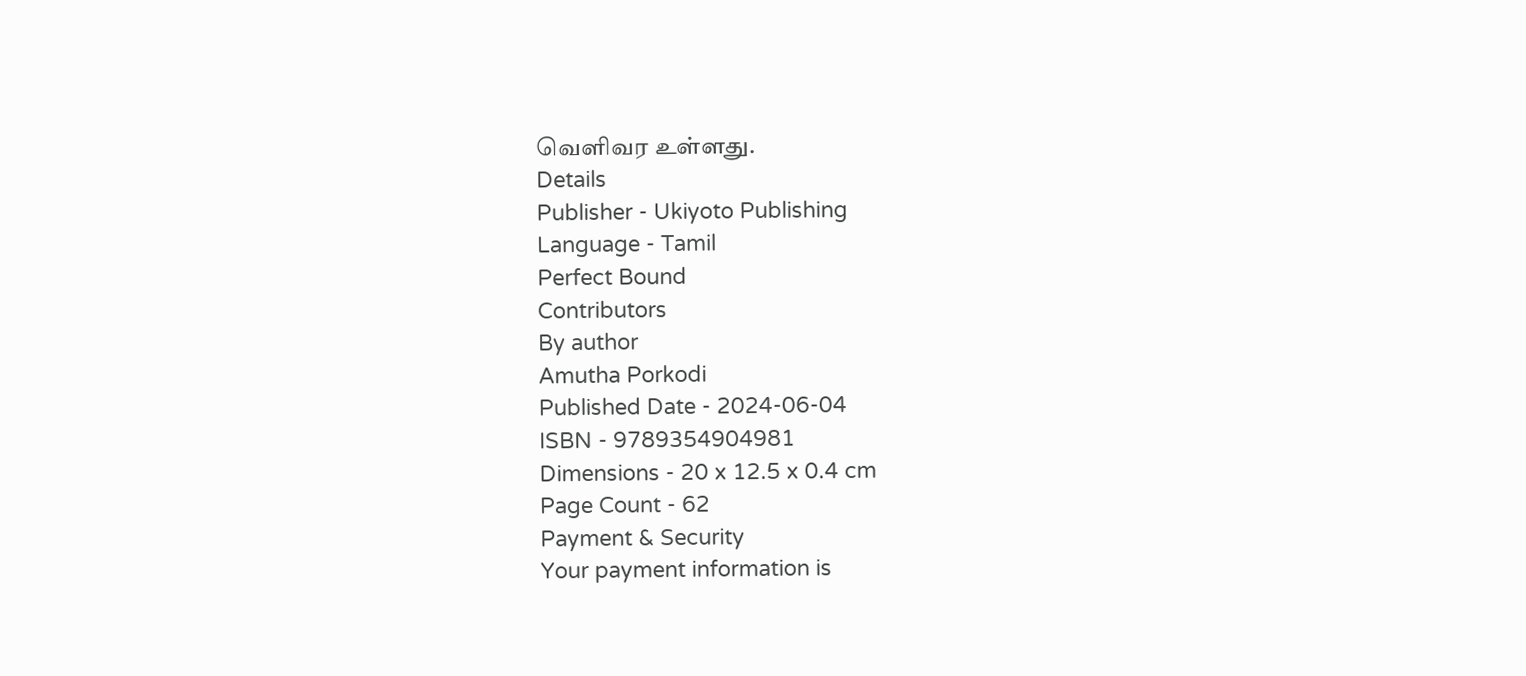வெளிவர உள்ளது.
Details
Publisher - Ukiyoto Publishing
Language - Tamil
Perfect Bound
Contributors
By author
Amutha Porkodi
Published Date - 2024-06-04
ISBN - 9789354904981
Dimensions - 20 x 12.5 x 0.4 cm
Page Count - 62
Payment & Security
Your payment information is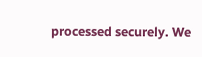processed securely. We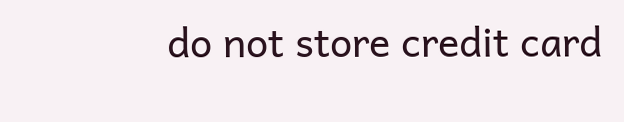do not store credit card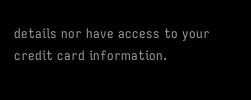details nor have access to your credit card information.